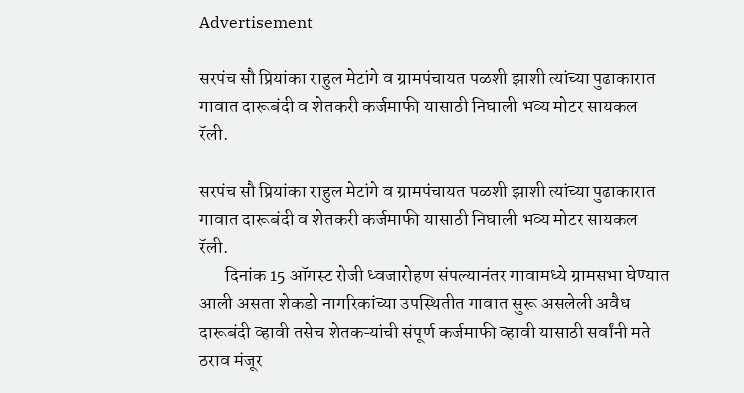Advertisement

सरपंच सौ प्रियांका राहुल मेटांगे व ग्रामपंचायत पळशी झाशी त्यांच्या पुढाकारात गावात दारूबंदी व शेतकरी कर्जमाफी यासाठी निघाली भव्य मोटर सायकल रॅली.

सरपंच सौ प्रियांका राहुल मेटांगे व ग्रामपंचायत पळशी झाशी त्यांच्या पुढाकारात गावात दारूबंदी व शेतकरी कर्जमाफी यासाठी निघाली भव्य मोटर सायकल रॅली.
       दिनांक 15 ऑगस्ट रोजी ध्वजारोहण संपल्यानंतर गावामध्ये ग्रामसभा घेण्यात आली असता शेकडो नागरिकांच्या उपस्थितीत गावात सुरू असलेली अवैध दारूबंदी व्हावी तसेच शेतकऱ्यांची संपूर्ण कर्जमाफी व्हावी यासाठी सर्वांनी मते ठराव मंजूर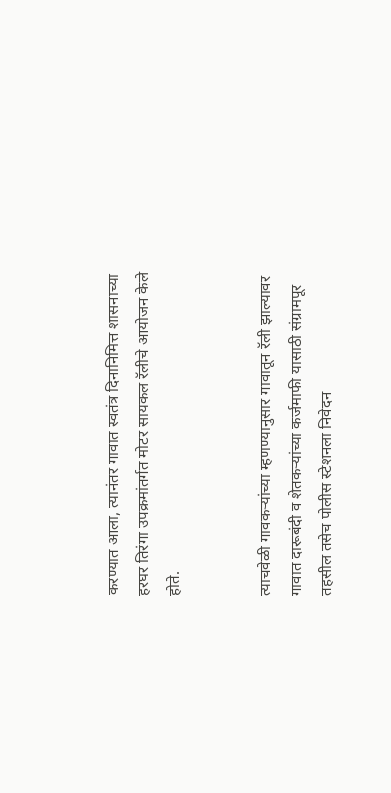करण्यात आला, त्यानंतर गावात स्वतंत्र दिनानिमित्त शासनाच्या हरघर तिरंगा उपक्रमांतर्गत मोटर सायकल रॅलीचे आयोजन केले होते.


त्याचवेळी गावकऱ्यांच्या म्हणण्यानुसार गावातून रॅली झाल्यावर गावात दारूबंदी व शेतकऱ्यांच्या कर्जमाफी यासाठी संग्रामपूर तहसील तसेच पोलीस स्टेशनला निवेदन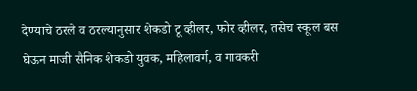देण्याचे ठरले व ठरल्यानुसार शेकडो टू व्हीलर, फोर व्हीलर, तसेच स्कूल बस घेऊन माजी सैनिक शेकडो युवक, महिलावर्ग, व गावकरी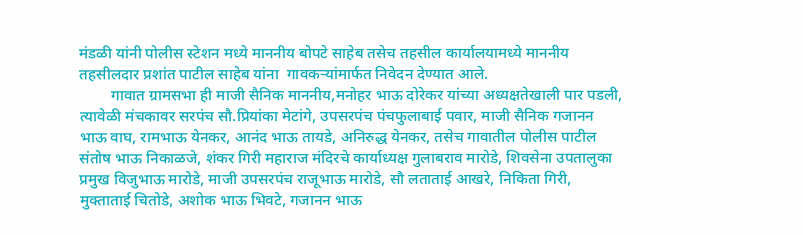मंडळी यांनी पोलीस स्टेशन मध्ये माननीय बोपटे साहेब तसेच तहसील कार्यालयामध्ये माननीय तहसीलदार प्रशांत पाटील साहेब यांना  गावकऱ्यांमार्फत निवेदन देण्यात आले.
        गावात ग्रामसभा ही माजी सैनिक माननीय,मनोहर भाऊ दोरेकर यांच्या अध्यक्षतेखाली पार पडली, त्यावेळी मंचकावर सरपंच सौ.प्रियांका मेटांगे, उपसरपंच पंचफुलाबाई पवार, माजी सैनिक गजानन भाऊ वाघ, रामभाऊ येनकर, आनंद भाऊ तायडे, अनिरुद्ध येनकर, तसेच गावातील पोलीस पाटील संतोष भाऊ निकाळजे, शंकर गिरी महाराज मंदिरचे कार्याध्यक्ष गुलाबराव मारोडे, शिवसेना उपतालुका प्रमुख विजुभाऊ मारोडे, माजी उपसरपंच राजूभाऊ मारोडे, सौ लताताई आखरे, निकिता गिरी, मुक्ताताई चितोडे, अशोक भाऊ भिवटे, गजानन भाऊ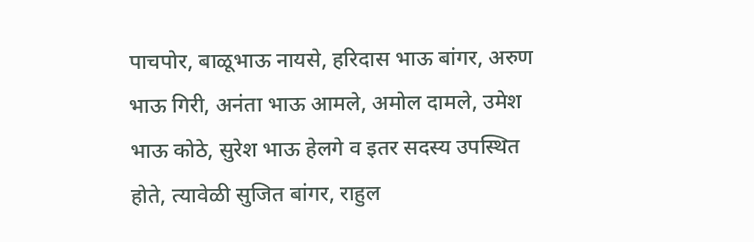पाचपोर, बाळूभाऊ नायसे, हरिदास भाऊ बांगर, अरुण भाऊ गिरी, अनंता भाऊ आमले, अमोल दामले, उमेश भाऊ कोठे, सुरेश भाऊ हेलगे व इतर सदस्य उपस्थित होते, त्यावेळी सुजित बांगर, राहुल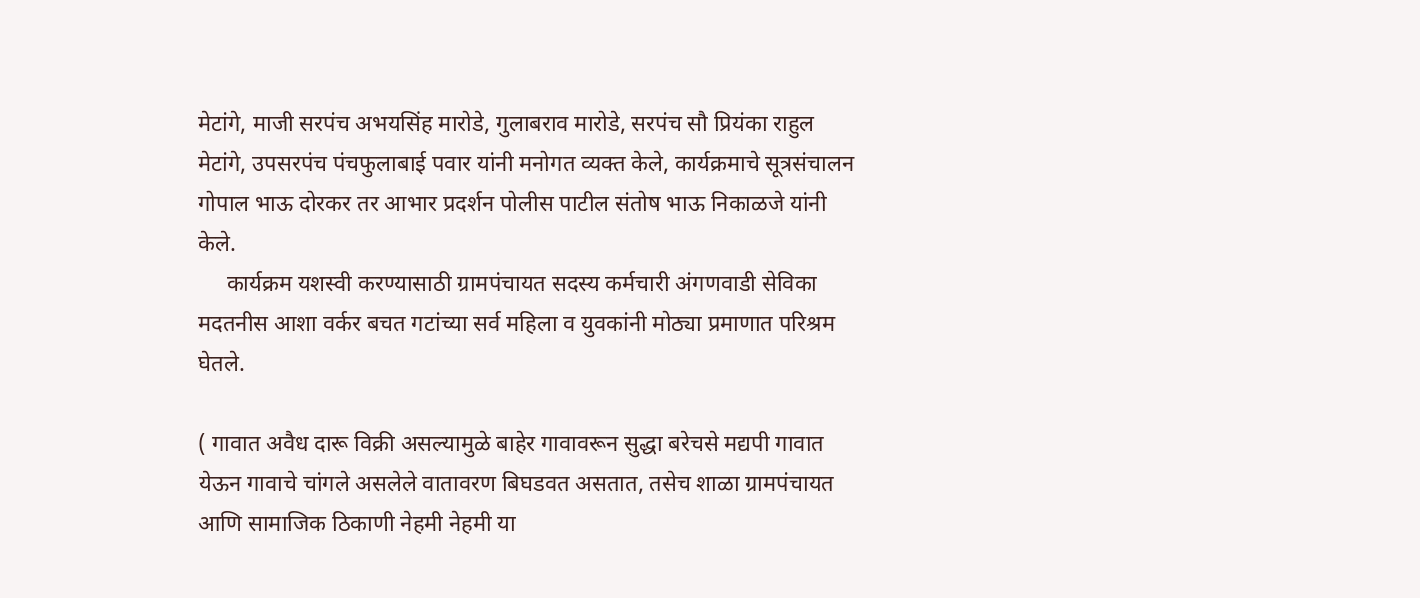मेटांगे, माजी सरपंच अभयसिंह मारोडे, गुलाबराव मारोडे, सरपंच सौ प्रियंका राहुल मेटांगे, उपसरपंच पंचफुलाबाई पवार यांनी मनोगत व्यक्त केले, कार्यक्रमाचे सूत्रसंचालन गोपाल भाऊ दोरकर तर आभार प्रदर्शन पोलीस पाटील संतोष भाऊ निकाळजे यांनी केले.
     कार्यक्रम यशस्वी करण्यासाठी ग्रामपंचायत सदस्य कर्मचारी अंगणवाडी सेविका मदतनीस आशा वर्कर बचत गटांच्या सर्व महिला व युवकांनी मोठ्या प्रमाणात परिश्रम घेतले.

( गावात अवैध दारू विक्री असल्यामुळे बाहेर गावावरून सुद्धा बरेचसे मद्यपी गावात येऊन गावाचे चांगले असलेले वातावरण बिघडवत असतात, तसेच शाळा ग्रामपंचायत आणि सामाजिक ठिकाणी नेहमी नेहमी या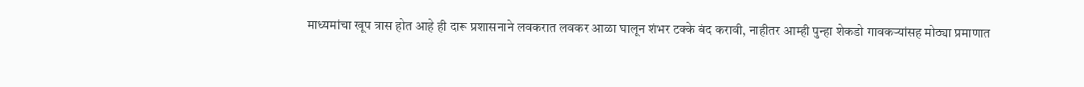माध्यमांचा खूप त्रास होत आहे ही दारू प्रशासनाने लवकरात लवकर आळा घालून शंभर टक्के बंद करावी, नाहीतर आम्ही पुन्हा शेकडो गावकऱ्यांसह मोठ्या प्रमाणात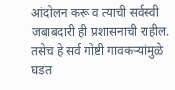आंदोलन करू व त्याची सर्वस्वी जबाबदारी ही प्रशासनाची राहील. तसेच हे सर्व गोष्टी गावकऱ्यांमुळे घडत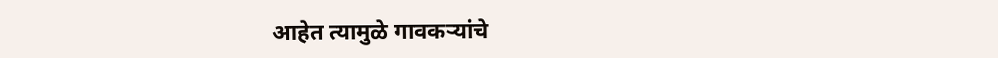आहेत त्यामुळे गावकऱ्यांचे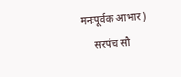मनःपूर्वक आभार)
     सरपंच सौ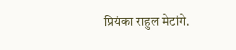प्रियंका राहुल मेटांगे.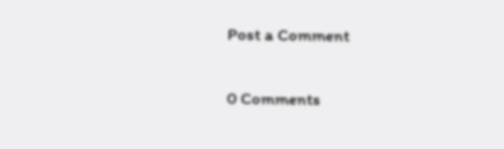Post a Comment

0 Comments